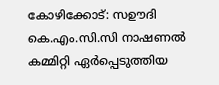കോഴിക്കോട്: സഊദി കെ.എം.സി.സി നാഷണൽ കമ്മിറ്റി ഏർപ്പെടുത്തിയ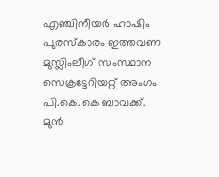എഞ്ചിനീയർ ഹാഷിം പുരസ്കാരം ഇത്തവണ മുസ്ലിംലീഗ് സംസ്ഥാന സെക്രട്ടേറിയറ്റ് അംഗം പി.കെ.കെ ബാവക്ക്. മുൻ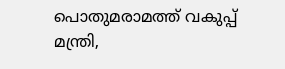പൊതുമരാമത്ത് വകുപ്പ് മന്ത്രി,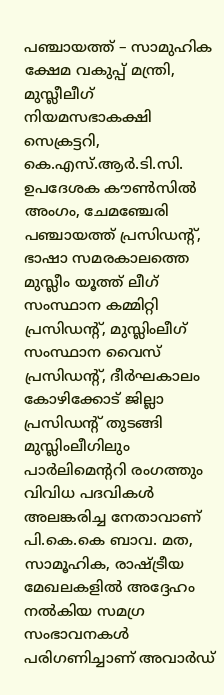പഞ്ചായത്ത് – സാമുഹിക ക്ഷേമ വകുപ്പ് മന്ത്രി, മുസ്ലീലീഗ് നിയമസഭാകക്ഷി സെക്രട്ടറി, കെ.എസ്.ആർ.ടി.സി. ഉപദേശക കൗൺസിൽ അംഗം, ചേമഞ്ചേരി പഞ്ചായത്ത് പ്രസിഡന്റ്, ഭാഷാ സമരകാലത്തെ മുസ്ലീം യൂത്ത് ലീഗ് സംസ്ഥാന കമ്മിറ്റി പ്രസിഡന്റ്, മുസ്ലിംലീഗ് സംസ്ഥാന വൈസ് പ്രസിഡന്റ്, ദീർഘകാലം കോഴിക്കോട് ജില്ലാ പ്രസിഡന്റ് തുടങ്ങി മുസ്ലിംലീഗിലും പാർലിമെന്ററി രംഗത്തും വിവിധ പദവികൾ അലങ്കരിച്ച നേതാവാണ് പി.കെ.കെ ബാവ. മത, സാമൂഹിക, രാഷ്ട്രീയ മേഖലകളിൽ അദ്ദേഹം നൽകിയ സമഗ്ര സംഭാവനകൾ പരിഗണിച്ചാണ് അവാർഡ്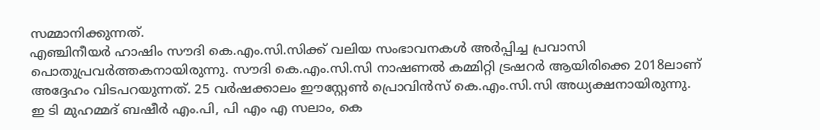സമ്മാനിക്കുന്നത്.
എഞ്ചിനീയർ ഹാഷിം സൗദി കെ.എം.സി.സിക്ക് വലിയ സംഭാവനകൾ അർപ്പിച്ച പ്രവാസി പൊതുപ്രവർത്തകനായിരുന്നു. സൗദി കെ.എം.സി.സി നാഷണൽ കമ്മിറ്റി ട്രഷറർ ആയിരിക്കെ 2018ലാണ് അദ്ദേഹം വിടപറയുന്നത്. 25 വർഷക്കാലം ഈസ്റ്റേൺ പ്രൊവിൻസ് കെ.എം.സി.സി അധ്യക്ഷനായിരുന്നു.
ഇ ടി മുഹമ്മദ് ബഷീർ എം.പി, പി എം എ സലാം, കെ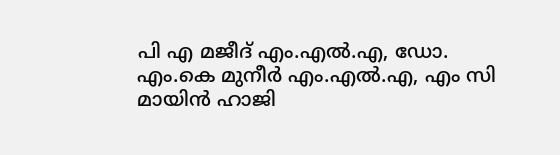പി എ മജീദ് എം.എൽ.എ, ഡോ. എം.കെ മുനീർ എം.എൽ.എ, എം സി മായിൻ ഹാജി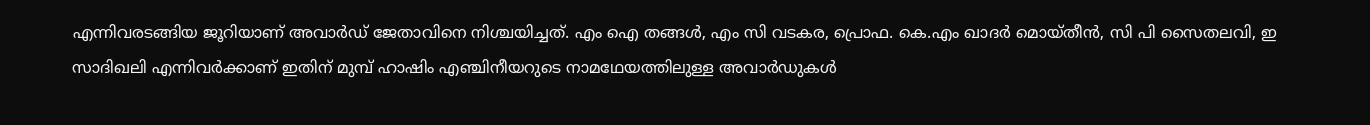എന്നിവരടങ്ങിയ ജൂറിയാണ് അവാർഡ് ജേതാവിനെ നിശ്ചയിച്ചത്. എം ഐ തങ്ങൾ, എം സി വടകര, പ്രൊഫ. കെ.എം ഖാദർ മൊയ്തീൻ, സി പി സൈതലവി, ഇ സാദിഖലി എന്നിവർക്കാണ് ഇതിന് മുമ്പ് ഹാഷിം എഞ്ചിനീയറുടെ നാമഥേയത്തിലുള്ള അവാർഡുകൾ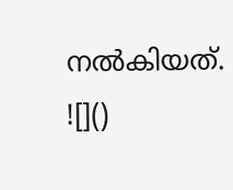നൽകിയത്.
![]()